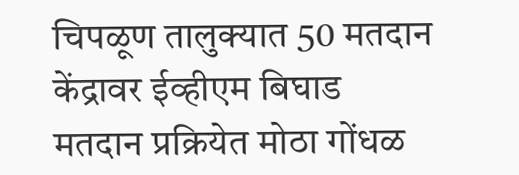चिपळूण तालुक्यात 50 मतदान केंद्रावर ईव्हीएम बिघाड
मतदान प्रक्रियेत मोठा गोंधळ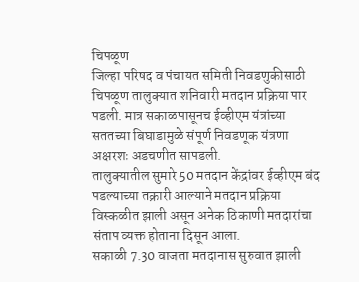चिपळूण
जिल्हा परिषद व पंचायत समिती निवडणुकीसाठी चिपळूण तालुक्यात शनिवारी मतदान प्रक्रिया पार पडली. मात्र सकाळपासूनच ईव्हीएम यंत्रांच्या सततच्या बिघाडामुळे संपूर्ण निवडणूक यंत्रणा अक्षरशः अडचणीत सापडली.
तालुक्यातील सुमारे 50 मतदान केंद्रांवर ईव्हीएम बंद पडल्याच्या तक्रारी आल्याने मतदान प्रक्रिया विस्कळीत झाली असून अनेक ठिकाणी मतदारांचा संताप व्यक्त होताना दिसून आला.
सकाळी 7.30 वाजता मतदानास सुरुवात झाली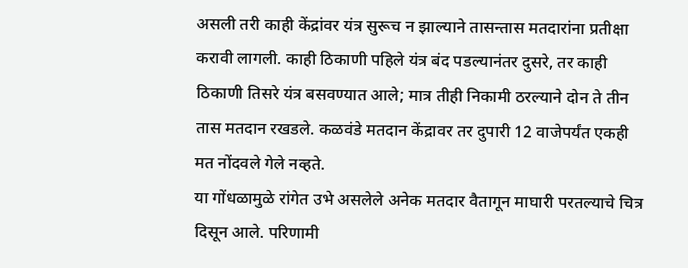असली तरी काही केंद्रांवर यंत्र सुरूच न झाल्याने तासन्तास मतदारांना प्रतीक्षा करावी लागली. काही ठिकाणी पहिले यंत्र बंद पडल्यानंतर दुसरे, तर काही ठिकाणी तिसरे यंत्र बसवण्यात आले; मात्र तीही निकामी ठरल्याने दोन ते तीन तास मतदान रखडले. कळवंडे मतदान केंद्रावर तर दुपारी 12 वाजेपर्यंत एकही मत नोंदवले गेले नव्हते.
या गोंधळामुळे रांगेत उभे असलेले अनेक मतदार वैतागून माघारी परतल्याचे चित्र दिसून आले. परिणामी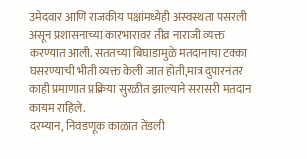उमेदवार आणि राजकीय पक्षांमध्येही अस्वस्थता पसरली असून प्रशासनाच्या कारभारावर तीव्र नाराजी व्यक्त करण्यात आली. सततच्या बिघाडामुळे मतदानाचा टक्का घसरण्याची भीती व्यक्त केली जात होती,मात्र दुपारनंतर काही प्रमाणात प्रक्रिया सुरळीत झाल्याने सरासरी मतदान कायम राहिले.
दरम्यान, निवडणूक काळात तेंडली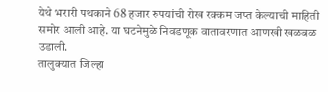येथे भरारी पथकाने 68 हजार रुपयांची रोख रक्कम जप्त केल्याची माहिती समोर आली आहे. या घटनेमुळे निवडणूक वातावरणात आणखी खळबळ उडाली.
तालुक्यात जिल्हा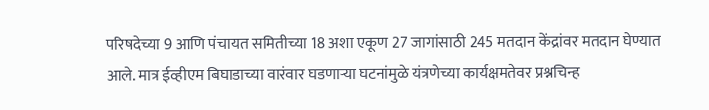परिषदेच्या 9 आणि पंचायत समितीच्या 18 अशा एकूण 27 जागांसाठी 245 मतदान केंद्रांवर मतदान घेण्यात आले. मात्र ईव्हीएम बिघाडाच्या वारंवार घडणाऱ्या घटनांमुळे यंत्रणेच्या कार्यक्षमतेवर प्रश्नचिन्ह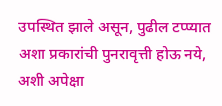उपस्थित झाले असून, पुढील टप्प्यात अशा प्रकारांची पुनरावृत्ती होऊ नये, अशी अपेक्षा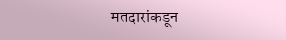मतदारांकडून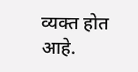व्यक्त होत आहे.